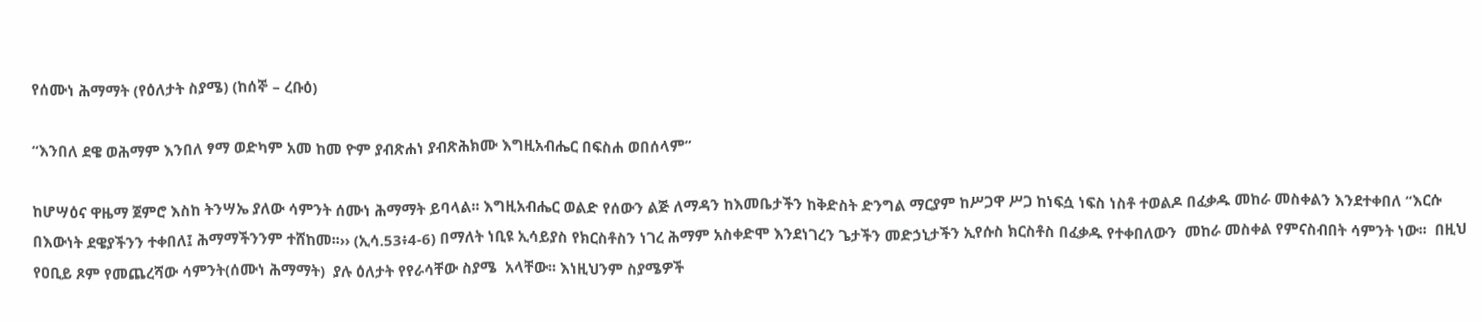የሰሙነ ሕማማት (የዕለታት ስያሜ) (ከሰኞ – ረቡዕ)

“እንበለ ደዌ ወሕማም እንበለ ፃማ ወድካም አመ ከመ ዮም ያብጽሐነ ያብጽሕክሙ እግዚአብሔር በፍስሐ ወበሰላም”

ከሆሣዕና ዋዜማ ጀምሮ እስከ ትንሣኤ ያለው ሳምንት ሰሙነ ሕማማት ይባላል፡፡ እግዚአብሔር ወልድ የሰውን ልጅ ለማዳን ከእመቤታችን ከቅድስት ድንግል ማርያም ከሥጋዋ ሥጋ ከነፍሷ ነፍስ ነስቶ ተወልዶ በፈቃዱ መከራ መስቀልን እንደተቀበለ “እርሱ በእውነት ደዌያችንን ተቀበለ፤ ሕማማችንንም ተሸከመ፡፡›› (ኢሳ.53፥4‐6) በማለት ነቢዩ ኢሳይያስ የክርስቶስን ነገረ ሕማም አስቀድሞ እንደነገረን ጌታችን መድኃኒታችን ኢየሱስ ክርስቶስ በፈቃዱ የተቀበለውን  መከራ መስቀል የምናስብበት ሳምንት ነው፡፡  በዚህ የዐቢይ ጾም የመጨረሻው ሳምንት(ሰሙነ ሕማማት)  ያሉ ዕለታት የየራሳቸው ስያሜ  አላቸው፡፡ እነዚህንም ስያሜዎች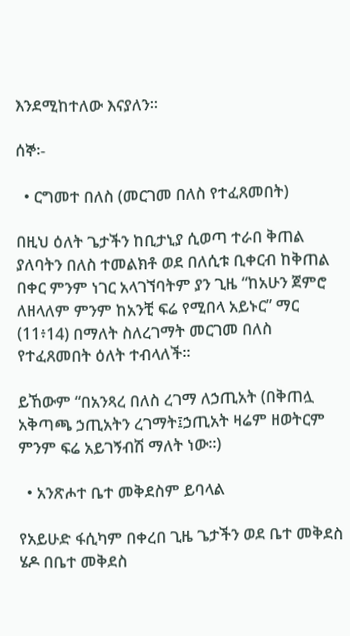እንደሚከተለው እናያለን፡፡

ሰኞ፡-

  • ርግመተ በለስ (መርገመ በለስ የተፈጸመበት)

በዚህ ዕለት ጌታችን ከቢታኒያ ሲወጣ ተራበ ቅጠል ያለባትን በለስ ተመልክቶ ወደ በለሲቱ ቢቀርብ ከቅጠል በቀር ምንም ነገር አላገኘባትም ያን ጊዜ “ከአሁን ጀምሮ ለዘላለም ምንም ከአንቺ ፍሬ የሚበላ አይኑር” ማር (11፥14) በማለት ስለረገማት መርገመ በለስ የተፈጸመበት ዕለት ተብላለች።

ይኸውም “በአንጻረ በለስ ረገማ ለኃጢአት (በቅጠሏ አቅጣጫ ኃጢአትን ረገማት፤ኃጢአት ዛሬም ዘወትርም ምንም ፍሬ አይገኝብሽ ማለት ነው።)

  • አንጽሖተ ቤተ መቅደስም ይባላል

የአይሁድ ፋሲካም በቀረበ ጊዜ ጌታችን ወደ ቤተ መቅደስ ሄዶ በቤተ መቅደስ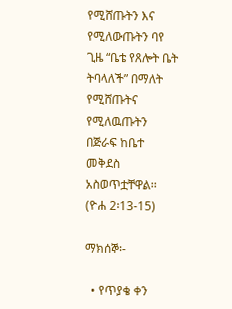የሚሸጡትን እና የሚለውጡትን ባየ ጊዜ “ቤቴ የጸሎት ቤት ትባላለች” በማለት የሚሸጡትና የሚለዉጡትን በጅራፍ ከቤተ መቅደስ አስወጥቷቸዋል፡፡ (ዮሐ 2፡13-15)

ማክሰኞ፡-

  • የጥያቄ ቀን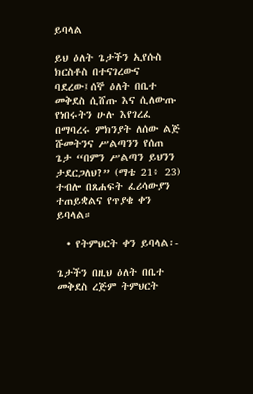ይባላል

ይህ ዕለት ጌታችን ኢየሱስ ክርስቶስ በተናገረውና ባደረው፤ሰኞ ዕለት በቤተ መቅደስ ሲሸጡ እና ሲለውጡ የነበሩትን ሁሉ እየገረፈ በማባረሩ ምክንያት ለሰው ልጅ ሹመትንና ሥልጣንን የሰጠ ጌታ “በምን ሥልጣን ይህንን ታደርጋለህ?” (ማቴ 21፥ 23) ተብሎ በጸሐፍት ፈሪሳውያን ተጠይቋልና የጥያቄ ቀን ይባላል።

  • የትምህርት ቀን ይባላል፡-

ጌታችን በዚህ ዕለት በቤተ መቅደስ ረጅም ትምህርት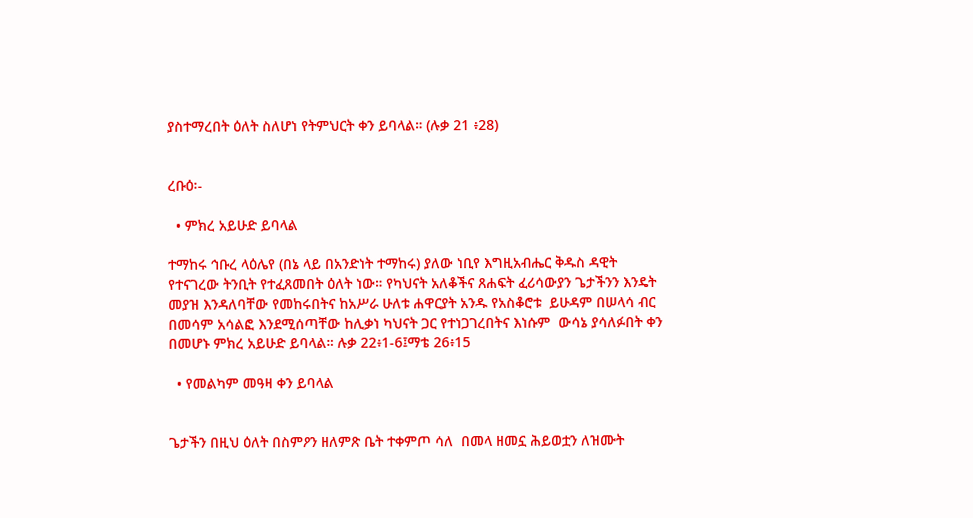ያስተማረበት ዕለት ስለሆነ የትምህርት ቀን ይባላል። (ሉቃ 21 ፥28)


ረቡዕ፡-

  • ምክረ አይሁድ ይባላል

ተማከሩ ኅቡረ ላዕሌየ (በኔ ላይ በአንድነት ተማከሩ) ያለው ነቢየ እግዚአብሔር ቅዱስ ዳዊት የተናገረው ትንቢት የተፈጸመበት ዕለት ነው። የካህናት አለቆችና ጸሐፍት ፈሪሳውያን ጌታችንን እንዴት መያዝ እንዳለባቸው የመከሩበትና ከአሥራ ሁለቱ ሐዋርያት አንዱ የአስቆሮቱ  ይሁዳም በሠላሳ ብር በመሳም አሳልፎ እንደሚሰጣቸው ከሊቃነ ካህናት ጋር የተነጋገረበትና እነሱም  ውሳኔ ያሳለፉበት ቀን በመሆኑ ምክረ አይሁድ ይባላል። ሉቃ 22፥1-6፤ማቴ 26፥15

  • የመልካም መዓዛ ቀን ይባላል


ጌታችን በዚህ ዕለት በስምዖን ዘለምጽ ቤት ተቀምጦ ሳለ  በመላ ዘመኗ ሕይወቷን ለዝሙት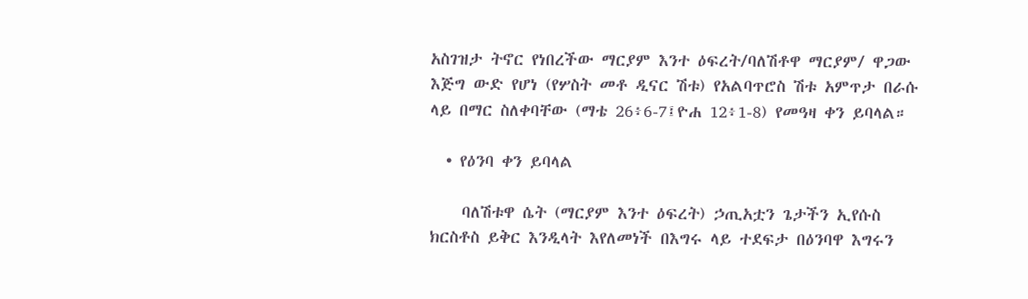አስገዝታ ትኖር የነበረችው ማርያም እንተ ዕፍረት/ባለሽቶዋ ማርያም/ ዋጋው እጅግ ውድ የሆነ (የሦስት መቶ ዲናር ሽቱ) የአልባጥሮስ ሽቱ አምጥታ በራሱ ላይ በማር ስለቀባቸው (ማቴ 26፥6-7፤ዮሐ 12፥1-8) የመዓዛ ቀን ይባላል።

  • የዕንባ ቀን ይባላል

    ባለሽቱዋ ሴት (ማርያም እንተ ዕፍረት) ኃጢአቷን ጌታችን ኢየሱስ ክርስቶስ ይቅር እንዲላት እየለመነች በእግሩ ላይ ተደፍታ በዕንባዋ እግሩን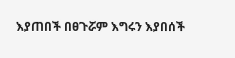እያጠበች በፀጉሯም እግሩን እያበሰች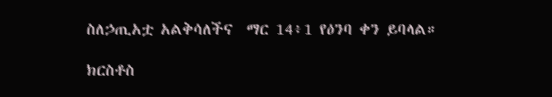ስለኃጢአቷ አልቅሳለችና  ማር 14፥1 የዕንባ ቀን ይባላል።

ክርስቶስ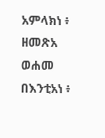አምላክነ ፥ ዘመጽአ ወሐመ በእንቲአነ ፥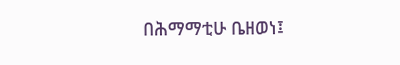በሕማማቲሁ ቤዘወነ፤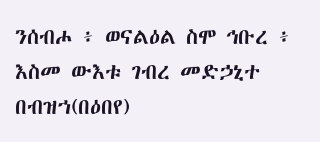ንሰብሖ ፥ ወናልዕል ስሞ ኅቡረ ፥ እስመ ውእቱ ገብረ መድኃኒተ በብዝኀ(በዕበየ)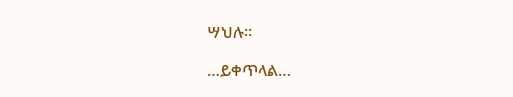ሣህሉ፡፡

…ይቀጥላል…